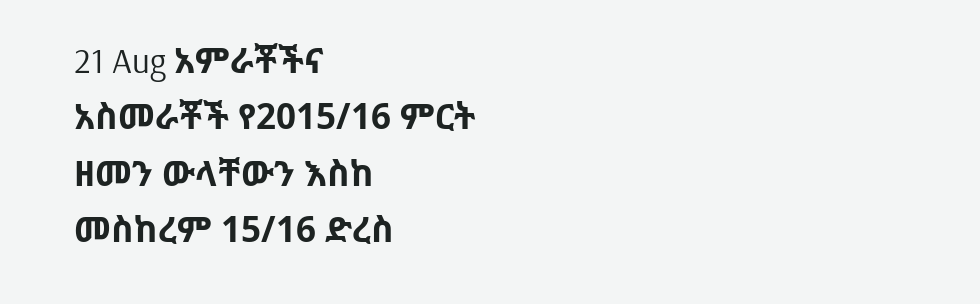21 Aug አምራቾችና አስመራቾች የ2015/16 ምርት ዘመን ውላቸውን እስከ መስከረም 15/16 ድረስ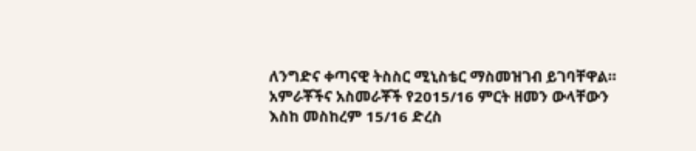ለንግድና ቀጣናዊ ትስስር ሚኒስቴር ማስመዝገብ ይገባቸዋል። አምራቾችና አስመራቾች የ2015/16 ምርት ዘመን ውላቸውን እስከ መስከረም 15/16 ድረስ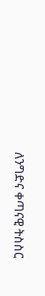ለንግድና ቀጣናዊ ትስስር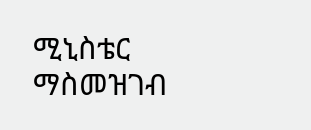ሚኒስቴር ማስመዝገብ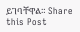ይገባቸዋል። Share this Post